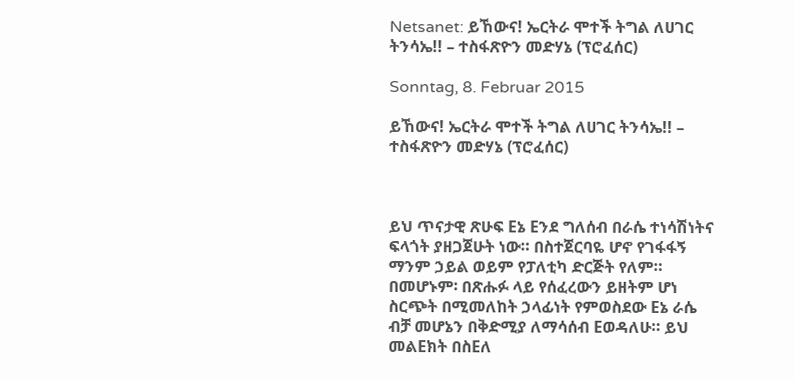Netsanet: ይኸውና! ኤርትራ ሞተች ትግል ለሀገር ትንሳኤ!! – ተስፋጽዮን መድሃኔ (ፕሮፈሰር)

Sonntag, 8. Februar 2015

ይኸውና! ኤርትራ ሞተች ትግል ለሀገር ትንሳኤ!! – ተስፋጽዮን መድሃኔ (ፕሮፈሰር)



ይህ ጥናታዊ ጽሁፍ Eኔ Eንደ ግለሰብ በራሴ ተነሳሽነትና ፍላጎት ያዘጋጀሁት ነው። በስተጀርባዬ ሆኖ የገፋፋኝ ማንም ኃይል ወይም የፓለቲካ ድርጅት የለም። በመሆኑም፡ በጽሑፉ ላይ የሰፈረውን ይዘትም ሆነ ስርጭት በሚመለከት ኃላፊነት የምወስደው Eኔ ራሴ ብቻ መሆኔን በቅድሚያ ለማሳሰብ Eወዳለሁ። ይህ መልEክት በስEለ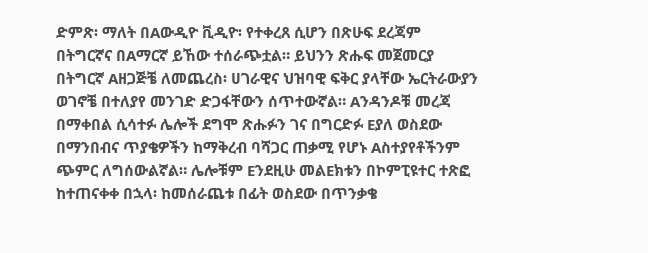ድምጽ፡ ማለት በAውዲዮ ቪዲዮ፡ የተቀረጸ ሲሆን በጽሁፍ ደረጃም በትግርኛና በAማርኛ ይኸው ተሰራጭቷል። ይህንን ጽሑፍ መጀመርያ በትግርኛ Aዘጋጅቼ ለመጨረስ፡ ሀገራዊና ህዝባዊ ፍቅር ያላቸው ኤርትራውያን ወገኖቼ በተለያየ መንገድ ድጋፋቸውን ሰጥተውኛል። Aንዳንዶቹ መረጃ በማቀበል ሲሳተፉ ሌሎች ደግሞ ጽሑፉን ገና በግርድፉ Eያለ ወስደው በማንበብና ጥያቄዎችን ከማቅረብ ባሻጋር ጠቃሚ የሆኑ Aስተያየቶችንም ጭምር ለግሰውልኛል። ሌሎቹም Eንደዚሁ መልEክቱን በኮምፒዩተር ተጽፎ ከተጠናቀቀ በኋላ፡ ከመሰራጨቱ በፊት ወስደው በጥንቃቄ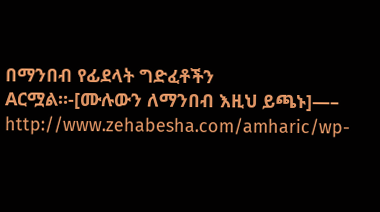በማንበብ የፊደላት ግድፈቶችን Aርሟል።-[ሙሉውን ለማንበብ እዚህ ይጫኑ]—– http://www.zehabesha.com/amharic/wp-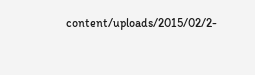content/uploads/2015/02/2-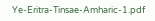Ye-Eritra-Tinsae-Amharic-1.pdf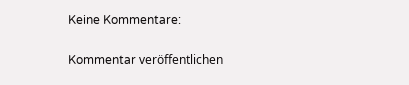Keine Kommentare:

Kommentar veröffentlichen